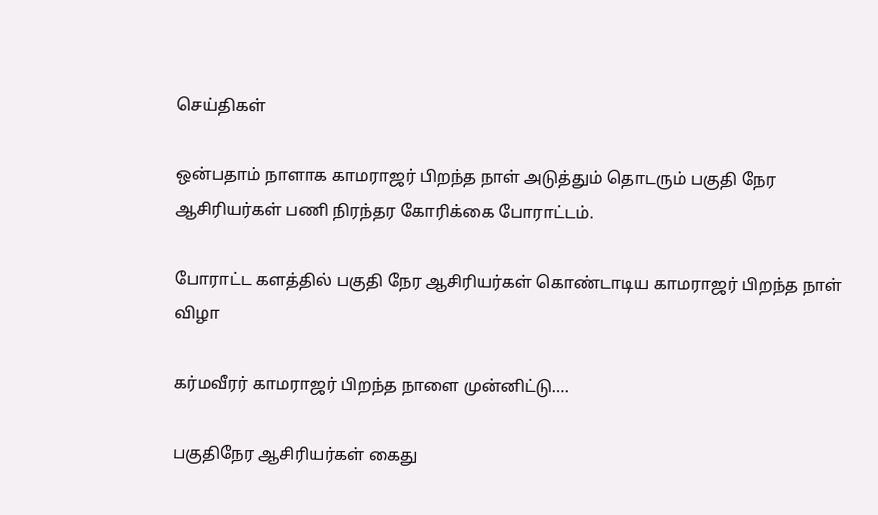செய்திகள்

ஒன்பதாம் நாளாக காமராஜர் பிறந்த நாள் அடுத்தும் தொடரும் பகுதி நேர ஆசிரியர்கள் பணி நிரந்தர கோரிக்கை போராட்டம்.

போராட்ட களத்தில் பகுதி நேர ஆசிரியர்கள் கொண்டாடிய காமராஜர் பிறந்த நாள் விழா

கர்மவீரர் காமராஜர் பிறந்த நாளை முன்னிட்டு….

பகுதிநேர ஆசிரியர்கள் கைது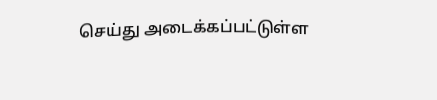செய்து அடைக்கப்பட்டுள்ள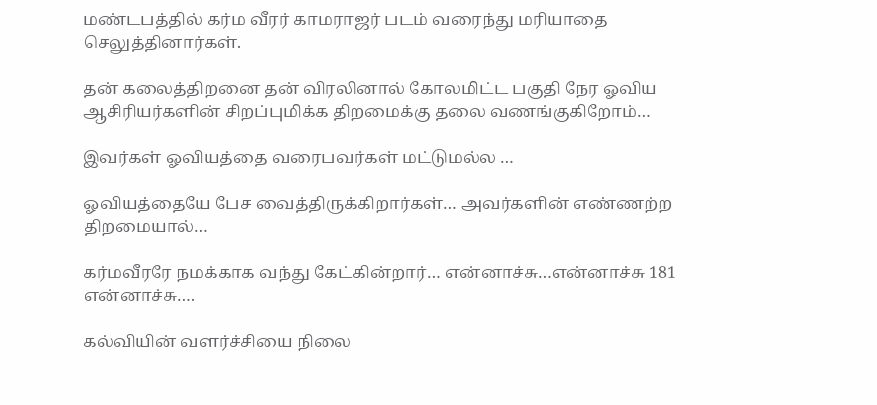மண்டபத்தில் கர்ம வீரர் காமராஜர் படம் வரைந்து மரியாதை செலுத்தினார்கள்.

தன் கலைத்திறனை தன் விரலினால் கோலமிட்ட பகுதி நேர ஓவிய ஆசிரியர்களின் சிறப்புமிக்க திறமைக்கு தலை வணங்குகிறோம்…

இவர்கள் ஓவியத்தை வரைபவர்கள் மட்டுமல்ல …

ஓவியத்தையே பேச வைத்திருக்கிறார்கள்… அவர்களின் எண்ணற்ற திறமையால்…

கர்மவீரரே நமக்காக வந்து கேட்கின்றார்… என்னாச்சு…என்னாச்சு 181 என்னாச்சு….

கல்வியின் வளர்ச்சியை நிலை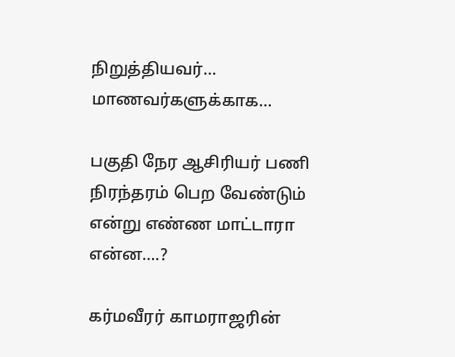நிறுத்தியவர்…
மாணவர்களுக்காக…

பகுதி நேர ஆசிரியர் பணி நிரந்தரம் பெற வேண்டும் என்று எண்ண மாட்டாரா என்ன….?

கர்மவீரர் காமராஜரின்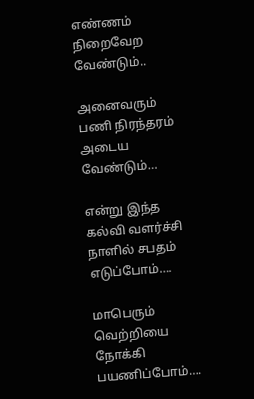எண்ணம் நிறைவேற வேண்டும்..

அனைவரும் பணி நிரந்தரம் அடைய வேண்டும்…

என்று இந்த கல்வி வளர்ச்சி நாளில் சபதம் எடுப்போம்….

மாபெரும் வெற்றியை நோக்கி பயணிப்போம்….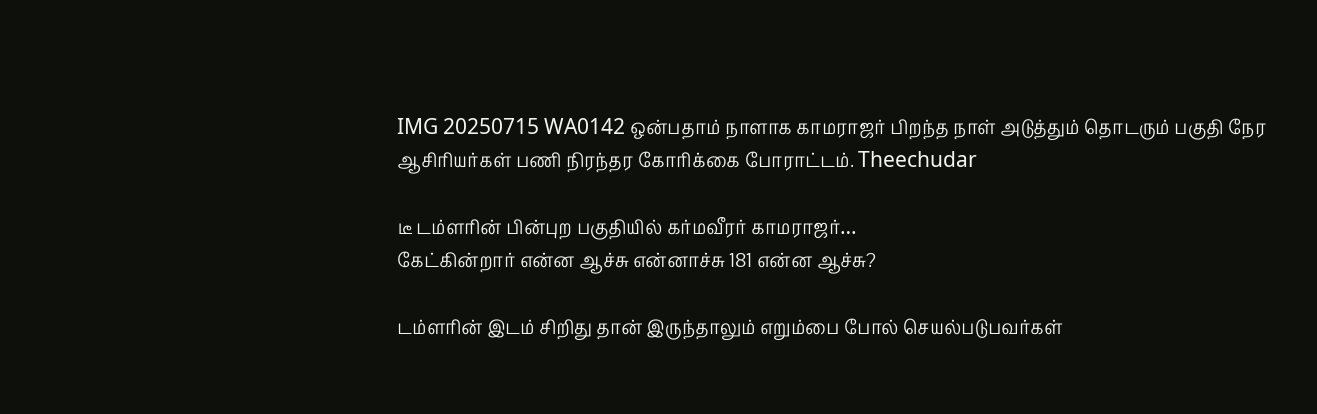IMG 20250715 WA0142 ஒன்பதாம் நாளாக காமராஜர் பிறந்த நாள் அடுத்தும் தொடரும் பகுதி நேர ஆசிரியர்கள் பணி நிரந்தர கோரிக்கை போராட்டம். Theechudar

டீ டம்ளரின் பின்புற பகுதியில் கர்மவீரர் காமராஜர்…
கேட்கின்றார் என்ன ஆச்சு என்னாச்சு 181 என்ன ஆச்சு?

டம்ளரின் இடம் சிறிது தான் இருந்தாலும் எறும்பை போல் செயல்படுபவர்கள்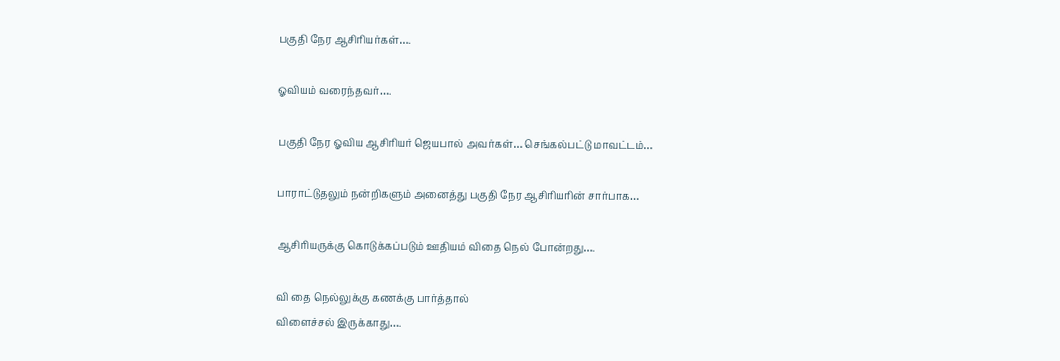பகுதி நேர ஆசிரியர்கள்….

ஓவியம் வரைந்தவர்….

பகுதி நேர ஓவிய ஆசிரியர் ஜெயபால் அவர்கள்… செங்கல்பட்டு மாவட்டம்…

பாராட்டுதலும் நன்றிகளும் அனைத்து பகுதி நேர ஆசிரியரின் சார்பாக…

ஆசிரியருக்கு கொடுக்கப்படும் ஊதியம் விதை நெல் போன்றது….

வி தை நெல்லுக்கு கணக்கு பார்த்தால்
விளைச்சல் இருக்காது….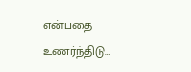என்பதை உணர்ந்திடு…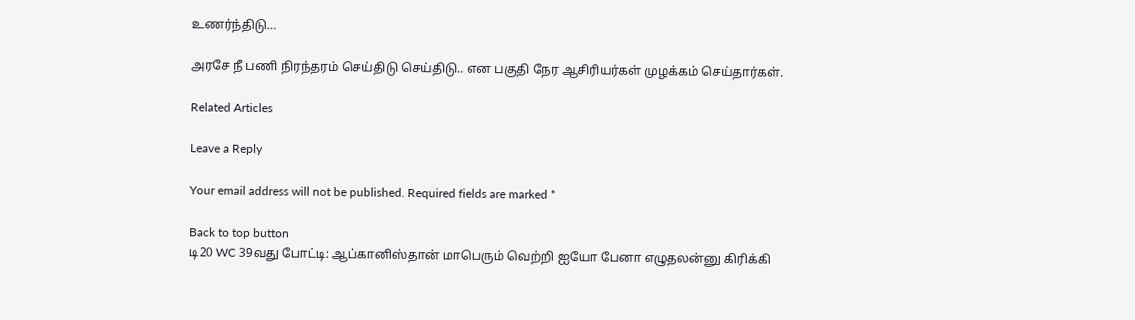உணர்ந்திடு…

அரசே நீ பணி நிரந்தரம் செய்திடு செய்திடு.. என பகுதி நேர ஆசிரியர்கள் முழக்கம் செய்தார்கள்.

Related Articles

Leave a Reply

Your email address will not be published. Required fields are marked *

Back to top button
டி20 WC 39வது போட்டி: ஆப்கானிஸ்தான் மாபெரும் வெற்றி ஐயோ பேனா எழுதலன்னு கிரிக்கி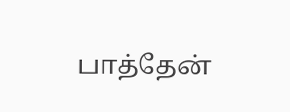பாத்தேன்